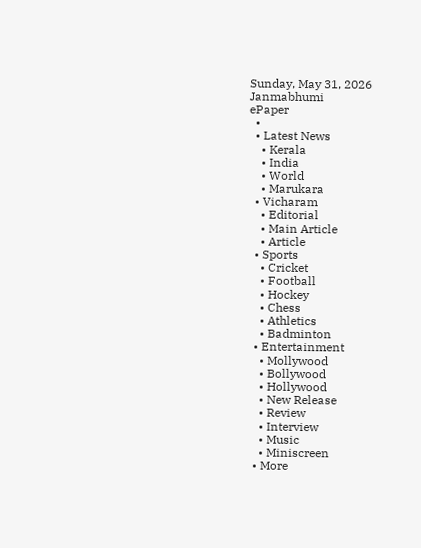Sunday, May 31, 2026
Janmabhumi
ePaper
  •
  • Latest News
    • Kerala
    • India
    • World
    • Marukara
  • Vicharam
    • Editorial
    • Main Article
    • Article
  • Sports
    • Cricket
    • Football
    • Hockey
    • Chess
    • Athletics
    • Badminton
  • Entertainment
    • Mollywood
    • Bollywood
    • Hollywood
    • New Release
    • Review
    • Interview
    • Music
    • Miniscreen
  • More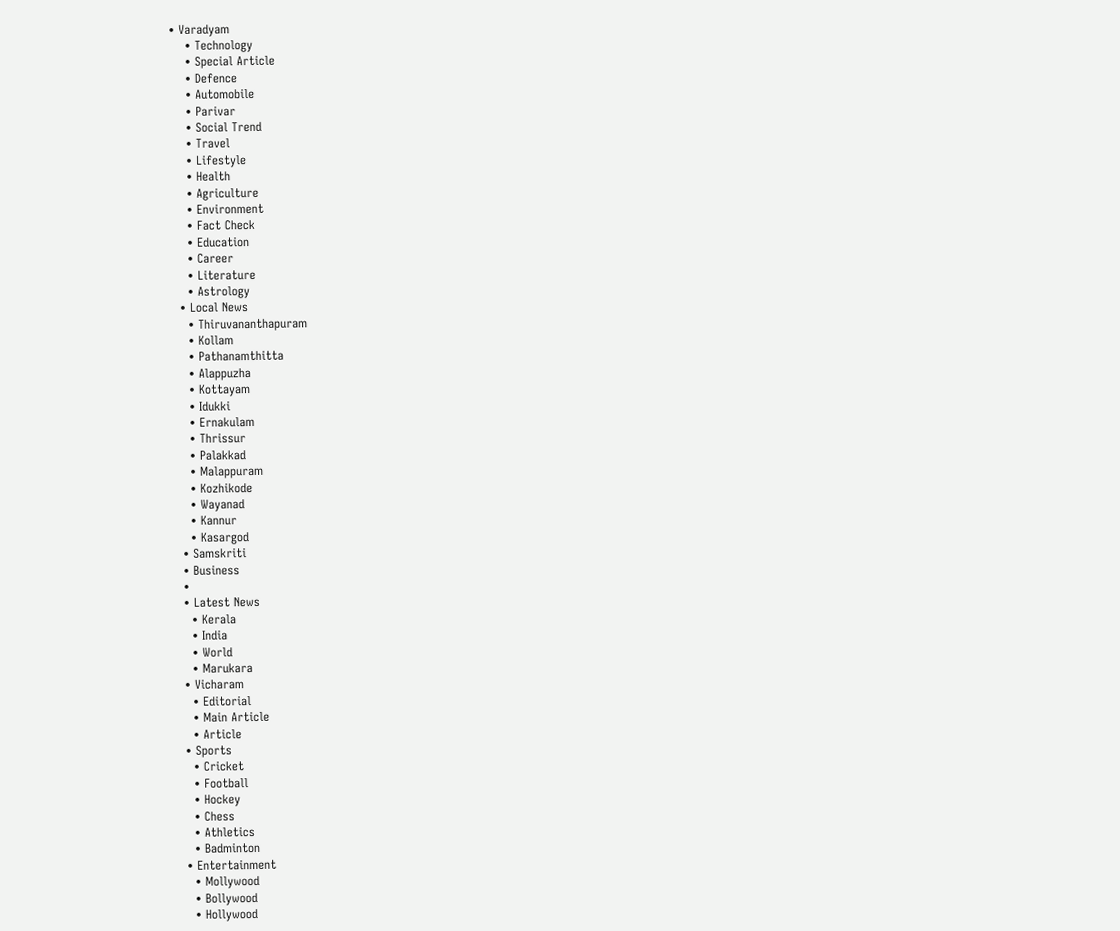• Varadyam
    • Technology
    • Special Article
    • Defence
    • Automobile
    • Parivar
    • Social Trend
    • Travel
    • Lifestyle
    • Health
    • Agriculture
    • Environment
    • Fact Check
    • Education
    • Career
    • Literature
    • Astrology
  • Local News
    • Thiruvananthapuram
    • Kollam
    • Pathanamthitta
    • Alappuzha
    • Kottayam
    • Idukki
    • Ernakulam
    • Thrissur
    • Palakkad
    • Malappuram
    • Kozhikode
    • Wayanad
    • Kannur
    • Kasargod
  • Samskriti
  • Business
  •
  • Latest News
    • Kerala
    • India
    • World
    • Marukara
  • Vicharam
    • Editorial
    • Main Article
    • Article
  • Sports
    • Cricket
    • Football
    • Hockey
    • Chess
    • Athletics
    • Badminton
  • Entertainment
    • Mollywood
    • Bollywood
    • Hollywood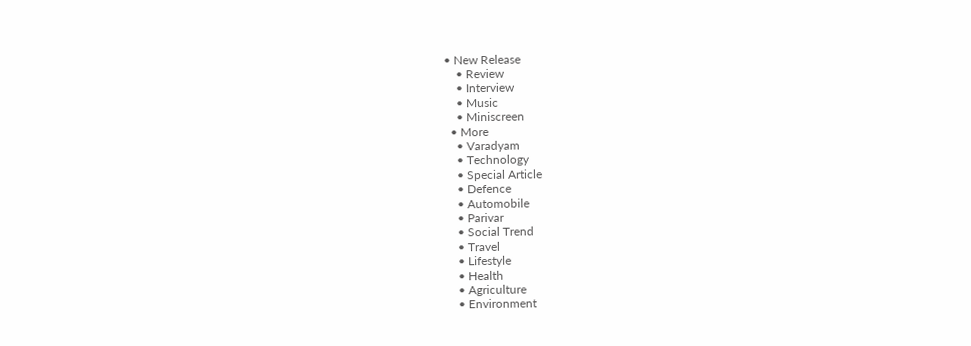• New Release
    • Review
    • Interview
    • Music
    • Miniscreen
  • More
    • Varadyam
    • Technology
    • Special Article
    • Defence
    • Automobile
    • Parivar
    • Social Trend
    • Travel
    • Lifestyle
    • Health
    • Agriculture
    • Environment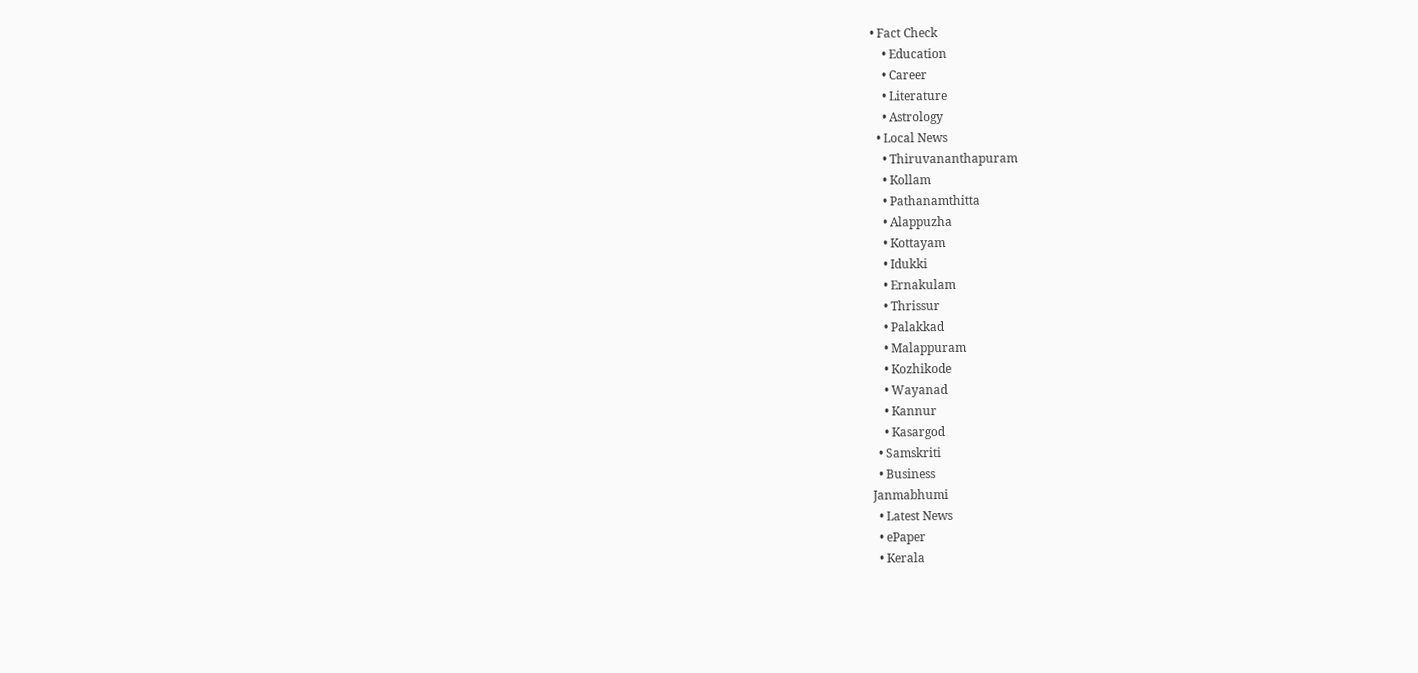• Fact Check
    • Education
    • Career
    • Literature
    • Astrology
  • Local News
    • Thiruvananthapuram
    • Kollam
    • Pathanamthitta
    • Alappuzha
    • Kottayam
    • Idukki
    • Ernakulam
    • Thrissur
    • Palakkad
    • Malappuram
    • Kozhikode
    • Wayanad
    • Kannur
    • Kasargod
  • Samskriti
  • Business
Janmabhumi
  • Latest News
  • ePaper
  • Kerala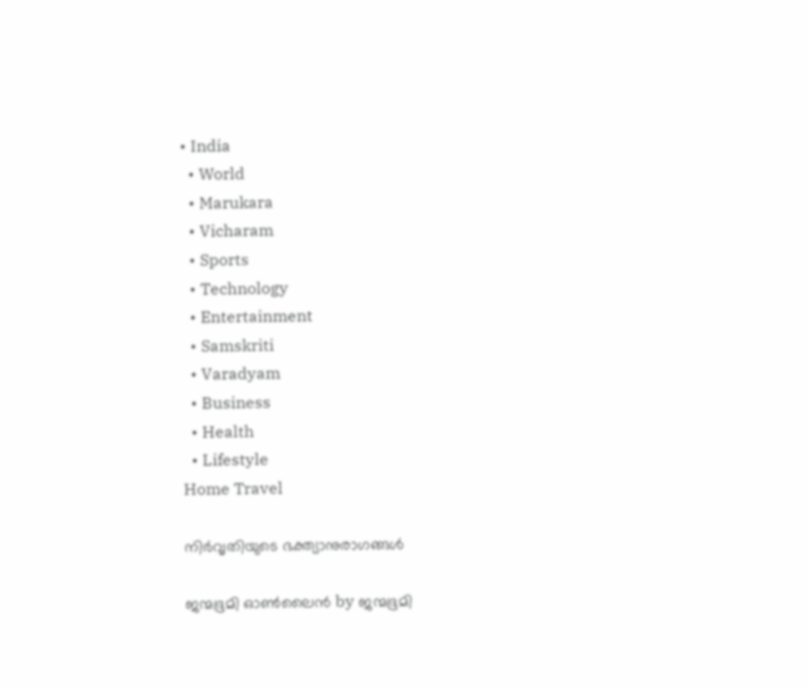• India
  • World
  • Marukara
  • Vicharam
  • Sports
  • Technology
  • Entertainment
  • Samskriti
  • Varadyam
  • Business
  • Health
  • Lifestyle
Home Travel

നിര്‍വൃതിയുടെ ഭക്ത്യാനുരാഗങ്ങള്‍

ജന്മഭൂമി ഓണ്‍ലൈന്‍ by ജന്മഭൂമി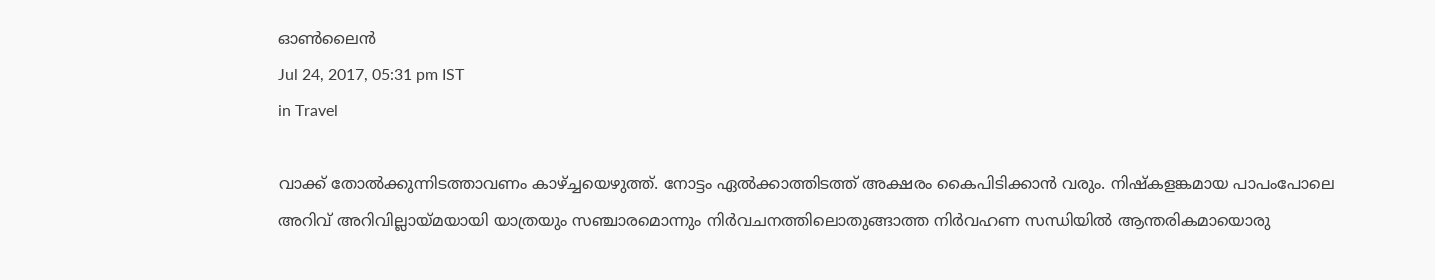ഓണ്‍ലൈന്‍
Jul 24, 2017, 05:31 pm IST
in Travel

വാക്ക് തോല്‍ക്കുന്നിടത്താവണം കാഴ്‌ച്ചയെഴുത്ത്. നോട്ടം ഏല്‍ക്കാത്തിടത്ത് അക്ഷരം കൈപിടിക്കാന്‍ വരും. നിഷ്‌കളങ്കമായ പാപംപോലെ അറിവ് അറിവില്ലായ്‌മയായി യാത്രയും സഞ്ചാരമൊന്നും നിര്‍വചനത്തിലൊതുങ്ങാത്ത നിര്‍വഹണ സന്ധിയില്‍ ആന്തരികമായൊരു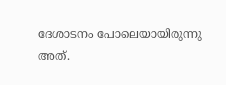ദേശാടനം പോലെയായിരുന്നു അത്.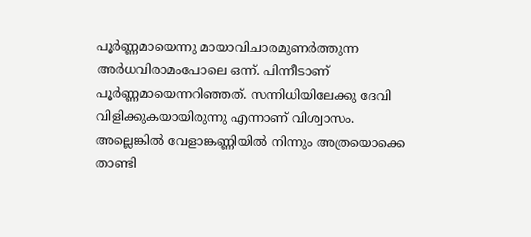പൂര്‍ണ്ണമായെന്നു മായാവിചാരമുണര്‍ത്തുന്ന അര്‍ധവിരാമംപോലെ ഒന്ന്. പിന്നീടാണ് പൂര്‍ണ്ണമായെന്നറിഞ്ഞത്. സന്നിധിയിലേക്കു ദേവി വിളിക്കുകയായിരുന്നു എന്നാണ് വിശ്വാസം. അല്ലെങ്കില്‍ വേളാങ്കണ്ണിയില്‍ നിന്നും അത്രയൊക്കെ താണ്ടി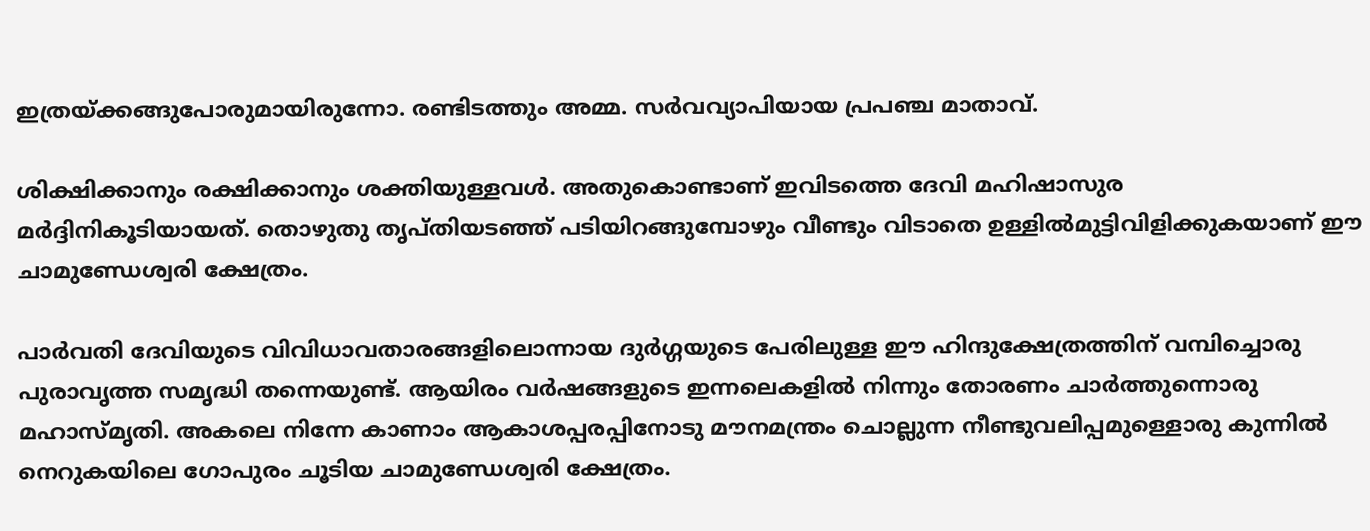ഇത്രയ്‌ക്കങ്ങുപോരുമായിരുന്നോ. രണ്ടിടത്തും അമ്മ. സര്‍വവ്യാപിയായ പ്രപഞ്ച മാതാവ്.

ശിക്ഷിക്കാനും രക്ഷിക്കാനും ശക്തിയുള്ളവള്‍. അതുകൊണ്ടാണ് ഇവിടത്തെ ദേവി മഹിഷാസുര മര്‍ദ്ദിനികൂടിയായത്. തൊഴുതു തൃപ്തിയടഞ്ഞ് പടിയിറങ്ങുമ്പോഴും വീണ്ടും വിടാതെ ഉള്ളില്‍മുട്ടിവിളിക്കുകയാണ് ഈ ചാമുണ്ഡേശ്വരി ക്ഷേത്രം.

പാര്‍വതി ദേവിയുടെ വിവിധാവതാരങ്ങളിലൊന്നായ ദുര്‍ഗ്ഗയുടെ പേരിലുള്ള ഈ ഹിന്ദുക്ഷേത്രത്തിന് വമ്പിച്ചൊരു പുരാവൃത്ത സമൃദ്ധി തന്നെയുണ്ട്. ആയിരം വര്‍ഷങ്ങളുടെ ഇന്നലെകളില്‍ നിന്നും തോരണം ചാര്‍ത്തുന്നൊരു മഹാസ്മൃതി. അകലെ നിന്നേ കാണാം ആകാശപ്പരപ്പിനോടു മൗനമന്ത്രം ചൊല്ലുന്ന നീണ്ടുവലിപ്പമുള്ളൊരു കുന്നില്‍ നെറുകയിലെ ഗോപുരം ചൂടിയ ചാമുണ്ഡേശ്വരി ക്ഷേത്രം.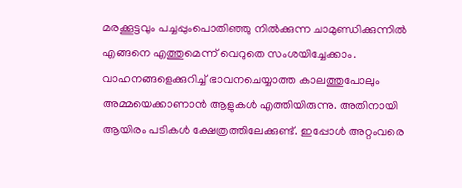മരക്കൂട്ടവും പച്ചപ്പുംപൊതിഞ്ഞു നില്‍ക്കുന്ന ചാമുണ്ഡിക്കുന്നില്‍ എങ്ങനെ എത്തുമെന്ന് വെറുതെ സംശയിച്ചേക്കാം. വാഹനങ്ങളെക്കുറിച്ച് ഭാവനചെയ്യാത്ത കാലത്തുപോലും അമ്മയെക്കാണാന്‍ ആളുകള്‍ എത്തിയിരുന്നു. അതിനായി ആയിരം പടികള്‍ ക്ഷേത്രത്തിലേക്കുണ്ട്. ഇപ്പോള്‍ അറ്റംവരെ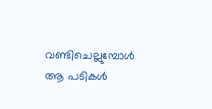വണ്ടിചെല്ലുമ്പോള്‍ ആ പടികള്‍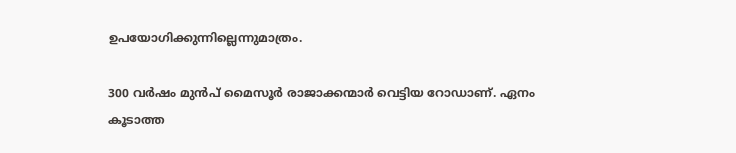ഉപയോഗിക്കുന്നില്ലെന്നുമാത്രം.

300 വര്‍ഷം മുന്‍പ് മൈസൂര്‍ രാജാക്കന്മാര്‍ വെട്ടിയ റോഡാണ്. ഏനം കൂടാത്ത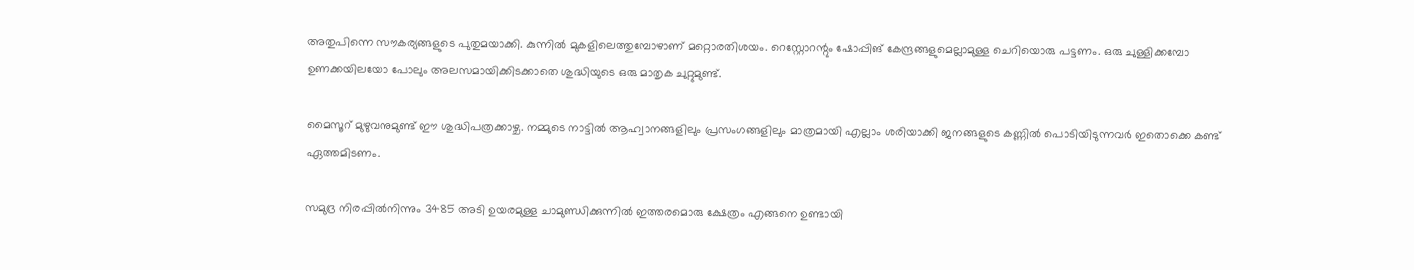അതുപിന്നെ സൗകര്യങ്ങളുടെ പുതുമയാക്കി. കുന്നില്‍ മുകളിലെത്തുമ്പോഴാണ് മറ്റൊരതിശയം. റെസ്റ്റോറന്റും ഷോപ്പിങ് കേന്ദ്രങ്ങളുമെല്ലാമുള്ള ചെറിയൊരു പട്ടണം. ഒരു ചുള്ളിക്കമ്പോ ഉണക്കയിലയോ പോലും അലസമായിക്കിടക്കാതെ ശുദ്ധിയുടെ ഒരു മാതൃക ചുറ്റുമുണ്ട്.

മൈസൂറ് മുഴുവനുമുണ്ട് ഈ ശുദ്ധിപത്രക്കാഴ്ച. നമ്മുടെ നാട്ടില്‍ ആഹ്വാനങ്ങളിലും പ്രസംഗങ്ങളിലും മാത്രമായി എല്ലാം ശരിയാക്കി ജനങ്ങളുടെ കണ്ണില്‍ പൊടിയിടുന്നവര്‍ ഇതൊക്കെ കണ്ട് ഏത്തമിടണം.

സമുദ്ര നിരപ്പില്‍നിന്നും 3485 അടി ഉയരമുള്ള ചാമുണ്ഡിക്കുന്നില്‍ ഇത്തരമൊരു ക്ഷേത്രം എങ്ങനെ ഉണ്ടായി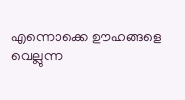എന്നൊക്കെ ഊഹങ്ങളെ വെല്ലുന്ന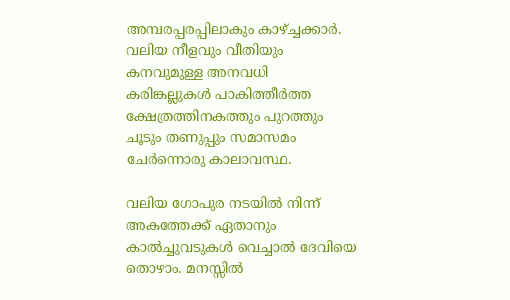അമ്പരപ്പരപ്പിലാകും കാഴ്‌ച്ചക്കാര്‍. വലിയ നീളവും വീതിയും കനവുമുള്ള അനവധി കരിങ്കല്ലുകള്‍ പാകിത്തീര്‍ത്ത ക്ഷേത്രത്തിനകത്തും പുറത്തും ചൂടും തണുപ്പും സമാസമം ചേര്‍ന്നൊരു കാലാവസ്ഥ.

വലിയ ഗോപുര നടയില്‍ നിന്ന് അകത്തേക്ക് ഏതാനും കാല്‍ച്ചുവടുകള്‍ വെച്ചാല്‍ ദേവിയെ തൊഴാം. മനസ്സില്‍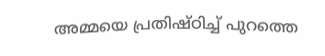അമ്മയെ പ്രതിഷ്ഠിച്ച് പുറത്തെ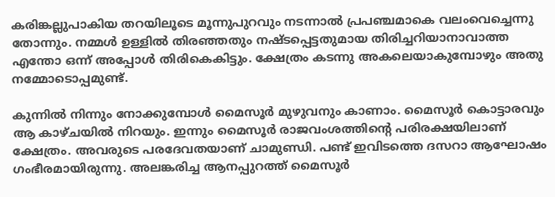കരിങ്കല്ലുപാകിയ തറയിലൂടെ മൂന്നുപുറവും നടന്നാല്‍ പ്രപഞ്ചമാകെ വലംവെച്ചെന്നു തോന്നും. നമ്മള്‍ ഉള്ളില്‍ തിരഞ്ഞതും നഷ്ടപ്പെട്ടതുമായ തിരിച്ചറിയാനാവാത്ത എന്തോ ഒന്ന് അപ്പോള്‍ തിരികെകിട്ടും. ക്ഷേത്രം കടന്നു അകലെയാകുമ്പോഴും അതു നമ്മോടൊപ്പമുണ്ട്.

കുന്നില്‍ നിന്നും നോക്കുമ്പോള്‍ മൈസൂര്‍ മുഴുവനും കാണാം. മൈസൂര്‍ കൊട്ടാരവും ആ കാഴ്ചയില്‍ നിറയും. ഇന്നും മൈസൂര്‍ രാജവംശത്തിന്റെ പരിരക്ഷയിലാണ് ക്ഷേത്രം. അവരുടെ പരദേവതയാണ് ചാമുണ്ഡി. പണ്ട് ഇവിടത്തെ ദസറാ ആഘോഷം ഗംഭീരമായിരുന്നു. അലങ്കരിച്ച ആനപ്പുറത്ത് മൈസൂര്‍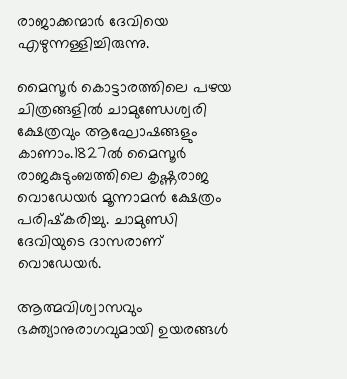രാജാക്കന്മാര്‍ ദേവിയെ എഴുന്നള്ളിച്ചിരുന്നു.

മൈസൂര്‍ കൊട്ടാരത്തിലെ പഴയ ചിത്രങ്ങളില്‍ ചാമുണ്ഡേശ്വരി ക്ഷേത്രവും ആഘോഷങ്ങളും കാണാം.1827ല്‍ മൈസൂര്‍ രാജകുടുംബത്തിലെ കൃഷ്ണരാജ വൊഡേയര്‍ മൂന്നാമന്‍ ക്ഷേത്രം പരിഷ്‌കരിച്ചു. ചാമുണ്ഡി ദേവിയുടെ ദാസരാണ് വൊഡേയര്‍.

ആത്മവിശ്വാസവും ഭക്ത്യാനുരാഗവുമായി ഉയരങ്ങള്‍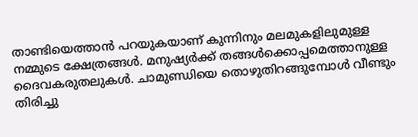താണ്ടിയെത്താന്‍ പറയുകയാണ് കുന്നിനും മലമുകളിലുമുള്ള നമ്മുടെ ക്ഷേത്രങ്ങള്‍. മനുഷ്യര്‍ക്ക് തങ്ങള്‍ക്കൊപ്പമെത്താനുള്ള ദൈവകരുതലുകള്‍. ചാമുണ്ഡിയെ തൊഴുതിറങ്ങുമ്പോള്‍ വീണ്ടും തിരിച്ചു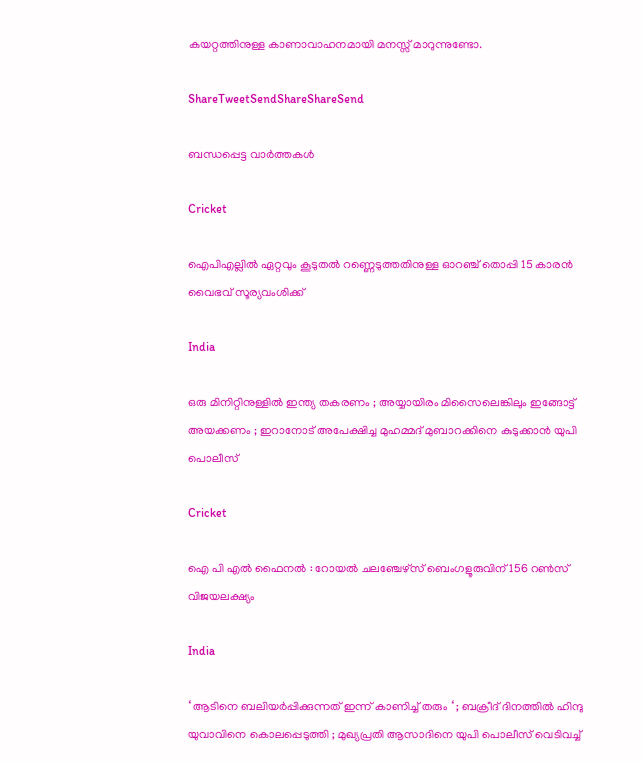കയറ്റത്തിനുള്ള കാണാവാഹനമായി മനസ്സ് മാറുന്നുണ്ടോ.

ShareTweetSendShareShareSend

ബന്ധപ്പെട്ട വാര്‍ത്തകള്‍

Cricket

ഐപിഎല്ലില്‍ ഏറ്റവും കൂടുതല്‍ റണ്ണെടുത്തതിനുള്ള ഓറഞ്ച് തൊപ്പി 15 കാരന്‍ വൈഭവ് സൂര്യവംശിക്ക്

India

ഒരു മിനിറ്റിനുള്ളിൽ ഇന്ത്യ തകരണം ; അയ്യായിരം മിസൈലെങ്കിലും ഇങ്ങോട്ട് അയക്കണം ; ഇറാനോട് അപേക്ഷിച്ച മുഹമ്മദ് മുബാറക്കിനെ കുടുക്കാൻ യുപി പൊലീസ്

Cricket

ഐ പി എല്‍ ഫൈനല്‍ : റോയല്‍ ചലഞ്ചേഴ്സ് ബെംഗളൂരുവിന് 156 റണ്‍സ് വിജയലക്ഷ്യം

India

‘ ആടിനെ ബലിയർപ്പിക്കുന്നത് ഇന്ന് കാണിച്ച് തരും ‘ ; ബക്രീദ് ദിനത്തിൽ ഹിന്ദു യുവാവിനെ കൊലപ്പെടുത്തി ; മുഖ്യപ്രതി ആസാദിനെ യുപി പൊലീസ് വെടിവച്ച്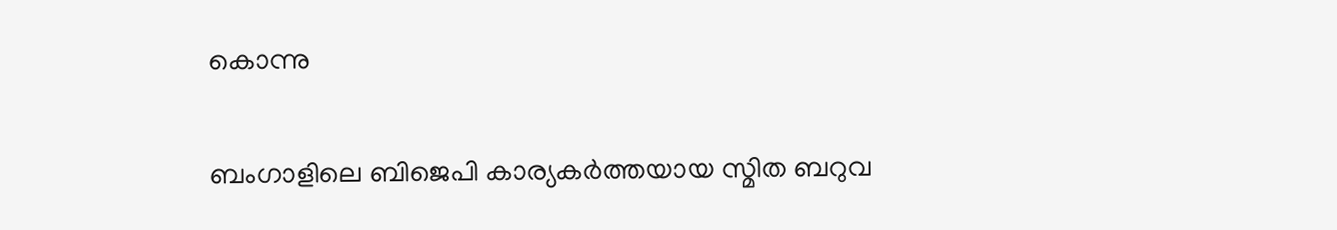കൊന്നു

ബംഗാളിലെ ബിജെപി കാര്യകര്‍ത്തയായ സ്മിത ബറുവ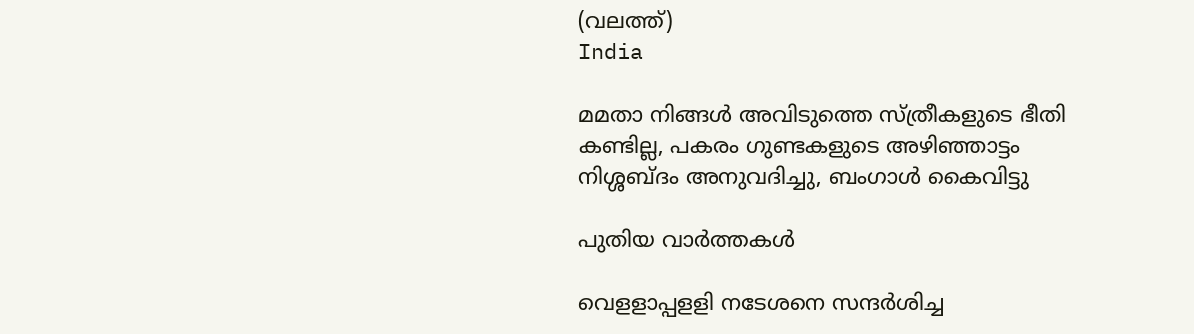(വലത്ത്)
India

മമതാ നിങ്ങള്‍ അവിടുത്തെ സ്ത്രീകളുടെ ഭീതി കണ്ടില്ല, പകരം ഗുണ്ടകളുടെ അഴിഞ്ഞാട്ടം നിശ്ശബ്ദം അനുവദിച്ചു, ബംഗാള്‍ കൈവിട്ടു

പുതിയ വാര്‍ത്തകള്‍

വെളളാപ്പളളി നടേശനെ സന്ദര്‍ശിച്ച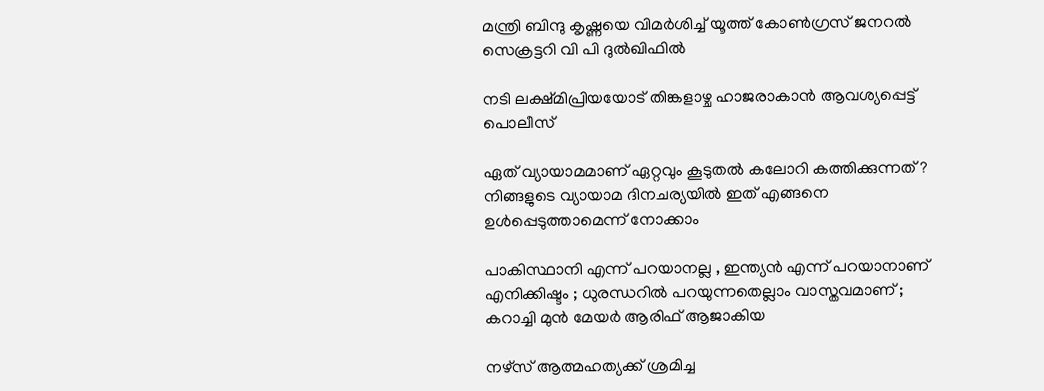മന്ത്രി ബിന്ദു കൃഷ്ണയെ വിമര്‍ശിച്ച് യൂത്ത് കോണ്‍ഗ്രസ് ജനറല്‍ സെക്രട്ടറി വി പി ദുല്‍ഖിഫില്‍

നടി ലക്ഷ്മിപ്രിയയോട് തിങ്കളാഴ്ച ഹാജരാകാന്‍ ആവശ്യപ്പെട്ട് പൊലീസ്

ഏത് വ്യായാമമാണ് ഏറ്റവും കൂടുതൽ കലോറി കത്തിക്കുന്നത് ? നിങ്ങളുടെ വ്യായാമ ദിനചര്യയിൽ ഇത് എങ്ങനെ ഉൾപ്പെടുത്താമെന്ന് നോക്കാം

പാകിസ്ഥാനി എന്ന് പറയാനല്ല , ഇന്ത്യൻ എന്ന് പറയാനാണ് എനിക്കിഷ്ടം ; ധുരന്ധറിൽ പറയുന്നതെല്ലാം വാസ്തവമാണ് ; കറാച്ചി മുൻ മേയർ ആരിഫ് ആജാകിയ

നഴ്‌സ് ആത്മഹത്യക്ക് ശ്രമിച്ച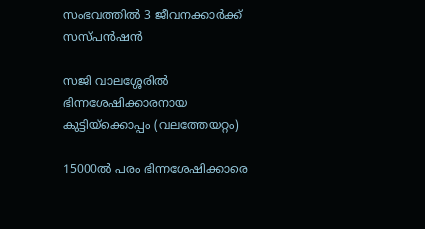സംഭവത്തില്‍ 3 ജീവനക്കാര്‍ക്ക് സസ്പന്‍ഷന്‍

സജി വാലശ്ശേരില്‍ ഭിന്നശേഷിക്കാരനായ കുട്ടിയ്ക്കൊപ്പം (വലത്തേയറ്റം)

15000ല്‍ പരം ഭിന്നശേഷിക്കാരെ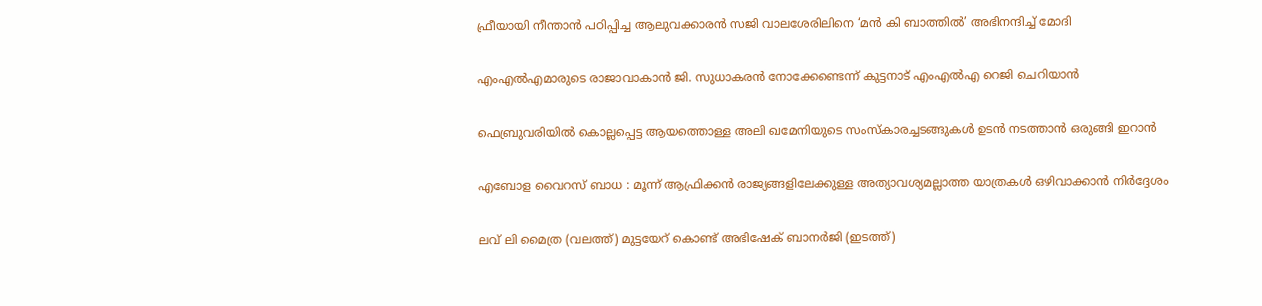ഫ്രീയായി നീന്താന്‍ പഠിപ്പിച്ച ആലുവക്കാരന്‍ സജി വാലശേരിലിനെ ‘മൻ കി ബാത്തിൽ’ അഭിനന്ദിച്ച് മോദി

എംഎല്‍എമാരുടെ രാജാവാകാന്‍ ജി. സുധാകരന്‍ നോക്കേണ്ടെന്ന് കുട്ടനാട് എംഎല്‍എ റെജി ചെറിയാന്‍

ഫെബ്രുവരിയില്‍ കൊല്ലപ്പെട്ട ആയത്തൊള്ള അലി ഖമേനിയുടെ സംസ്കാരച്ചടങ്ങുകള്‍ ഉടന്‍ നടത്താന്‍ ഒരുങ്ങി ഇറാന്‍

എബോള വൈറസ് ബാധ : മൂന്ന് ആഫ്രിക്കൻ രാജ്യങ്ങളിലേക്കുള്ള അത്യാവശ്യമല്ലാത്ത യാത്രകൾ ഒഴിവാക്കാൻ നിർദ്ദേശം

ലവ് ലി മൈത്ര (വലത്ത്) മുട്ടയേറ് കൊണ്ട് അഭിഷേക് ബാനര്‍ജി (ഇടത്ത്)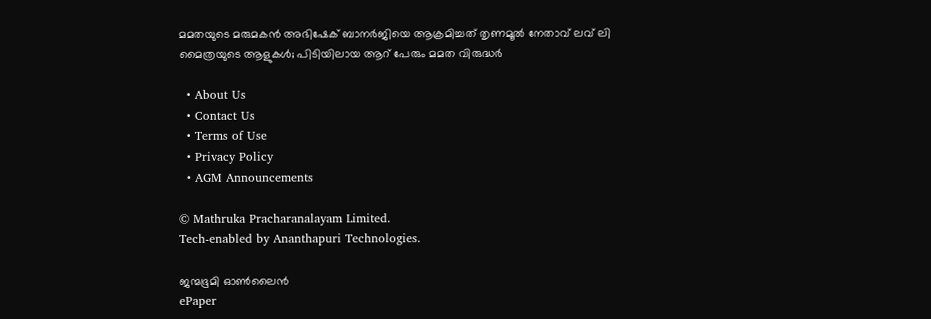മമതയുടെ മരുമകന്‍ അഭിഷേക് ബാനര്‍ജിയെ ആക്രമിച്ചത് തൃണമൂല്‍ നേതാവ് ലവ് ലി മൈത്രയുടെ ആളുകള്‍; പിടിയിലായ ആറ് പേരും മമത വിരുദ്ധര്‍

  • About Us
  • Contact Us
  • Terms of Use
  • Privacy Policy
  • AGM Announcements

© Mathruka Pracharanalayam Limited.
Tech-enabled by Ananthapuri Technologies.

ജന്മഭൂമി ഓണ്‍ലൈന്‍
ePaper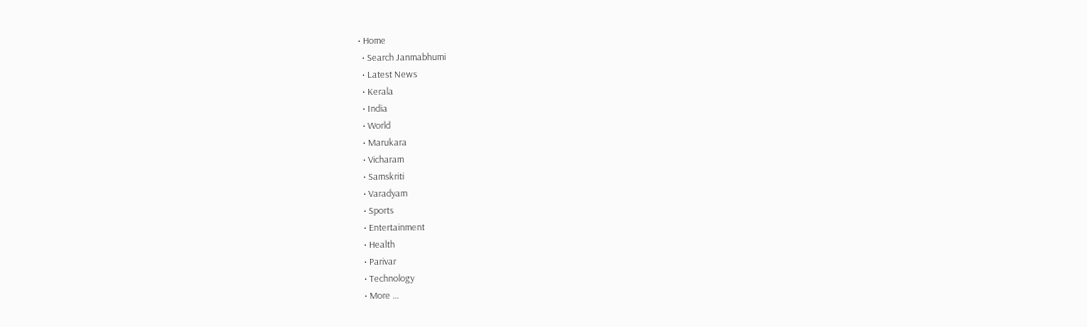• Home
  • Search Janmabhumi
  • Latest News
  • Kerala
  • India
  • World
  • Marukara
  • Vicharam
  • Samskriti
  • Varadyam
  • Sports
  • Entertainment
  • Health
  • Parivar
  • Technology
  • More …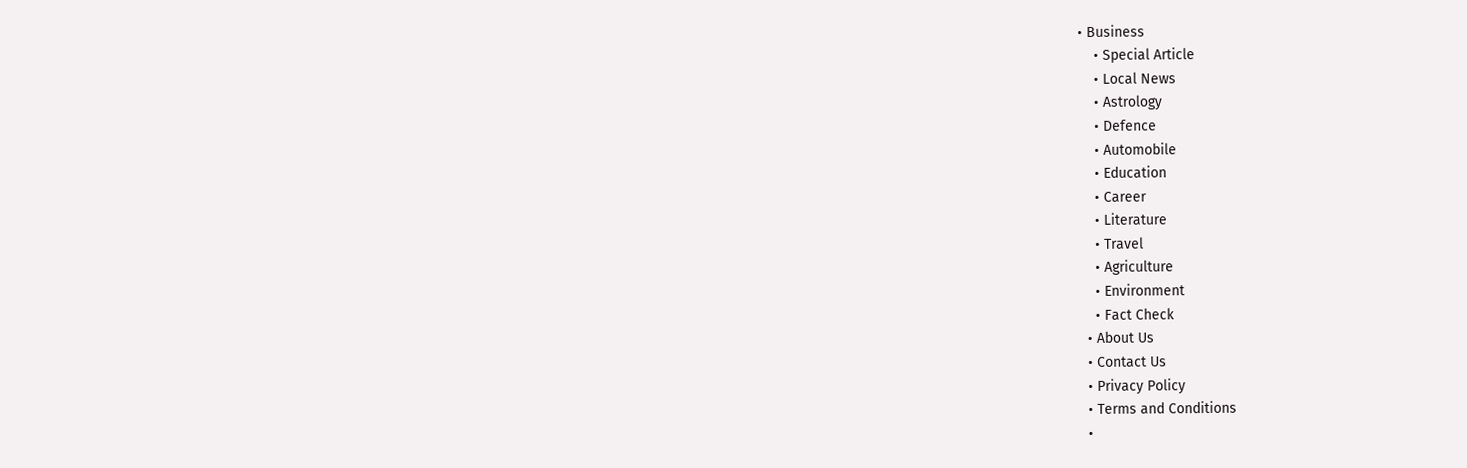• Business
    • Special Article
    • Local News
    • Astrology
    • Defence
    • Automobile
    • Education
    • Career
    • Literature
    • Travel
    • Agriculture
    • Environment
    • Fact Check
  • About Us
  • Contact Us
  • Privacy Policy
  • Terms and Conditions
  •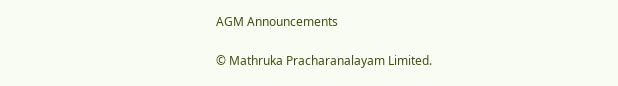AGM Announcements

© Mathruka Pracharanalayam Limited.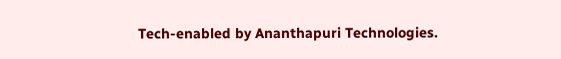Tech-enabled by Ananthapuri Technologies.